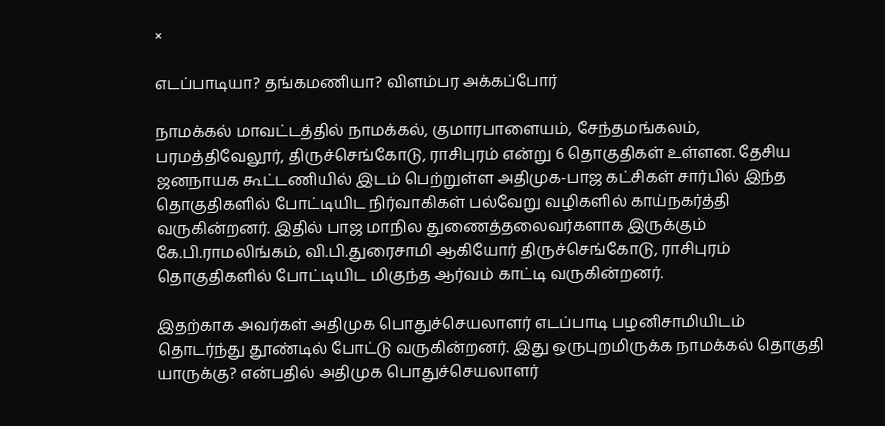×

எடப்பாடியா? தங்கமணியா? விளம்பர அக்கப்போர்

நாமக்கல் மாவட்டத்தில் நாமக்கல், குமாரபாளையம், சேந்தமங்கலம், பரமத்திவேலூர், திருச்செங்கோடு, ராசிபுரம் என்று 6 தொகுதிகள் உள்ளன. தேசிய ஜனநாயக கூட்டணியில் இடம் பெற்றுள்ள அதிமுக-பாஜ கட்சிகள் சார்பில் இந்த தொகுதிகளில் போட்டியிட நிர்வாகிகள் பல்வேறு வழிகளில் காய்நகர்த்தி வருகின்றனர். இதில் பாஜ மாநில துணைத்தலைவர்களாக இருக்கும் கே.பி.ராமலிங்கம், வி.பி.துரைசாமி ஆகியோர் திருச்செங்கோடு, ராசிபுரம் தொகுதிகளில் போட்டியிட மிகுந்த ஆர்வம் காட்டி வருகின்றனர்.

இதற்காக அவர்கள் அதிமுக பொதுச்செயலாளர் எடப்பாடி பழனிசாமியிடம் தொடர்ந்து தூண்டில் போட்டு வருகின்றனர். இது ஒருபுறமிருக்க நாமக்கல் தொகுதி யாருக்கு? என்பதில் அதிமுக பொதுச்செயலாளர்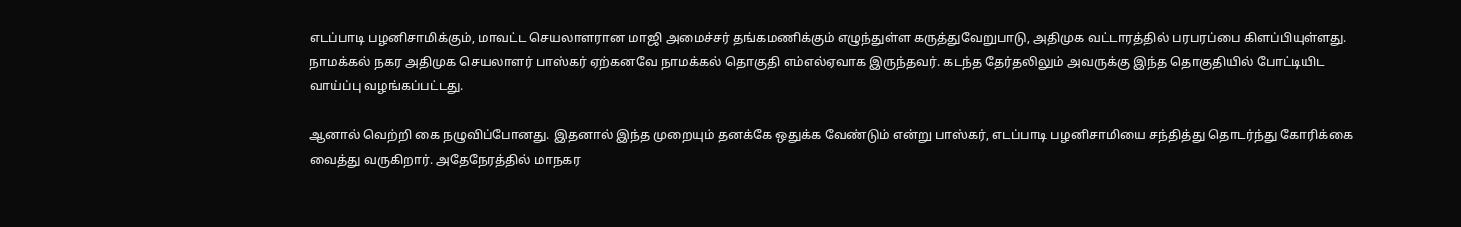எடப்பாடி பழனிசாமிக்கும், மாவட்ட செயலாளரான மாஜி அமைச்சர் தங்கமணிக்கும் எழுந்துள்ள கருத்துவேறுபாடு, அதிமுக வட்டாரத்தில் பரபரப்பை கிளப்பியுள்ளது. நாமக்கல் நகர அதிமுக செயலாளர் பாஸ்கர் ஏற்கனவே நாமக்கல் தொகுதி எம்எல்ஏவாக இருந்தவர். கடந்த தேர்தலிலும் அவருக்கு இந்த தொகுதியில் போட்டியிட வாய்ப்பு வழங்கப்பட்டது.

ஆனால் வெற்றி கை நழுவிப்போனது. இதனால் இந்த முறையும் தனக்கே ஒதுக்க வேண்டும் என்று பாஸ்கர், எடப்பாடி பழனிசாமியை சந்தித்து தொடர்ந்து கோரிக்கை வைத்து வருகிறார். அதேநேரத்தில் மாநகர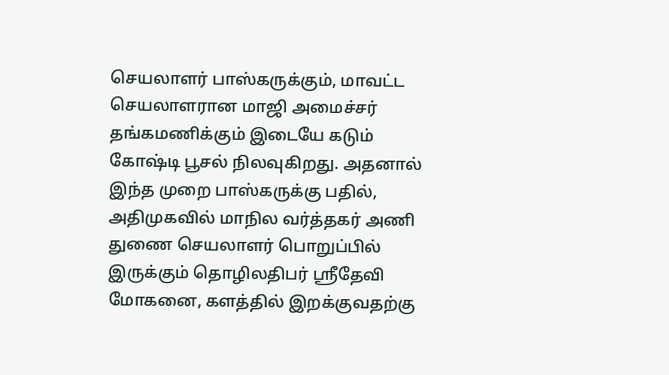செயலாளர் பாஸ்கருக்கும், மாவட்ட செயலாளரான மாஜி அமைச்சர் தங்கமணிக்கும் இடையே கடும் கோஷ்டி பூசல் நிலவுகிறது. அதனால் இந்த முறை பாஸ்கருக்கு பதில், அதிமுகவில் மாநில வர்த்தகர் அணி துணை செயலாளர் பொறுப்பில் இருக்கும் தொழிலதிபர் ஸ்ரீதேவி மோகனை, களத்தில் இறக்குவதற்கு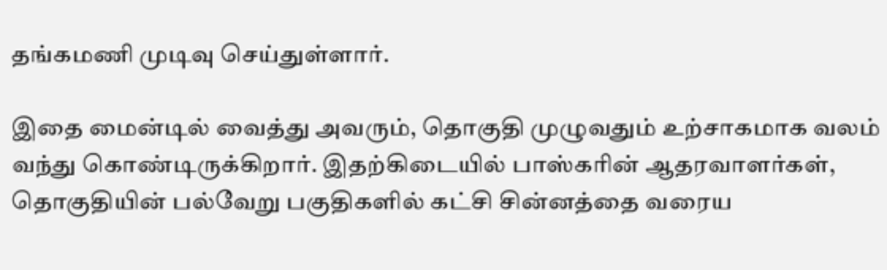தங்கமணி முடிவு செய்துள்ளார்.

இதை மைன்டில் வைத்து அவரும், தொகுதி முழுவதும் உற்சாகமாக வலம் வந்து கொண்டிருக்கிறார். இதற்கிடையில் பாஸ்கரின் ஆதரவாளர்கள், தொகுதியின் பல்வேறு பகுதிகளில் கட்சி சின்னத்தை வரைய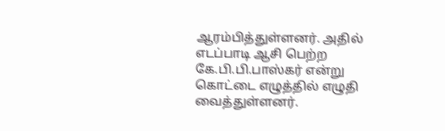ஆரம்பித்துள்ளனர். அதில் எடப்பாடி ஆசி பெற்ற கே.பி.பி.பாஸ்கர் என்று கொட்டை எழுத்தில் எழுதி வைத்துள்ளனர்.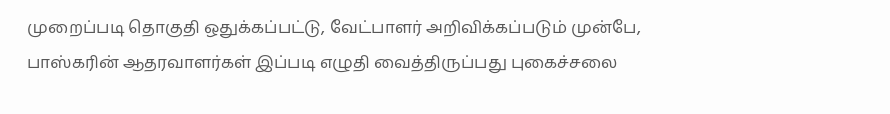முறைப்படி தொகுதி ஒதுக்கப்பட்டு, வேட்பாளர் அறிவிக்கப்படும் முன்பே, பாஸ்கரின் ஆதரவாளர்கள் இப்படி எழுதி வைத்திருப்பது புகைச்சலை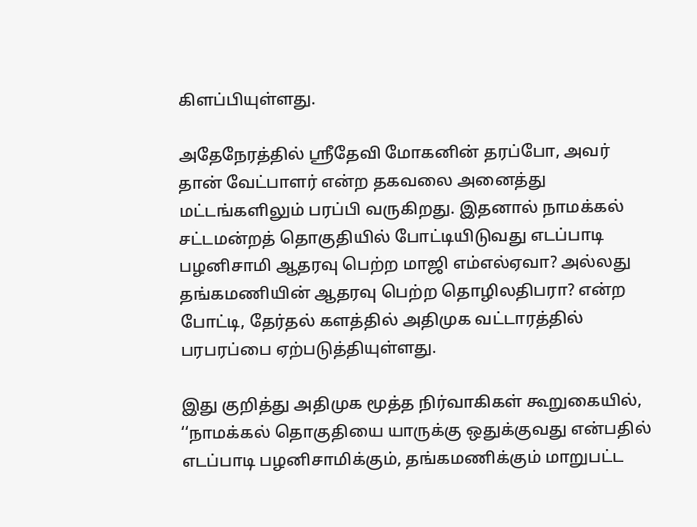கிளப்பியுள்ளது.

அதேநேரத்தில் ஸ்ரீதேவி மோகனின் தரப்போ, அவர் தான் வேட்பாளர் என்ற தகவலை அனைத்து மட்டங்களிலும் பரப்பி வருகிறது. இதனால் நாமக்கல் சட்டமன்றத் தொகுதியில் போட்டியிடுவது எடப்பாடி பழனிசாமி ஆதரவு பெற்ற மாஜி எம்எல்ஏவா? அல்லது தங்கமணியின் ஆதரவு பெற்ற தொழிலதிபரா? என்ற போட்டி, தேர்தல் களத்தில் அதிமுக வட்டாரத்தில் பரபரப்பை ஏற்படுத்தியுள்ளது.

இது குறித்து அதிமுக மூத்த நிர்வாகிகள் கூறுகையில், ‘‘நாமக்கல் தொகுதியை யாருக்கு ஒதுக்குவது என்பதில் எடப்பாடி பழனிசாமிக்கும், தங்கமணிக்கும் மாறுபட்ட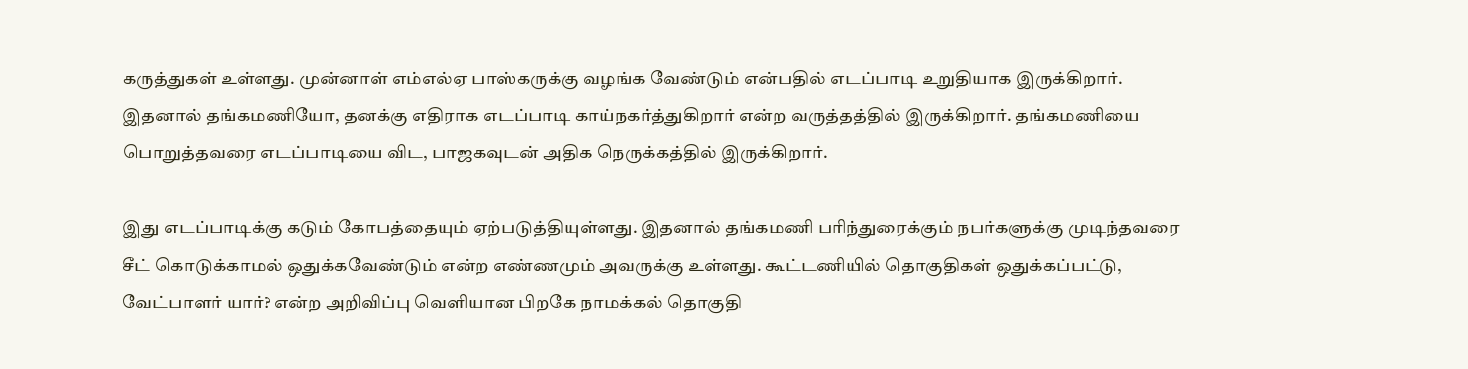கருத்துகள் உள்ளது. முன்னாள் எம்எல்ஏ பாஸ்கருக்கு வழங்க வேண்டும் என்பதில் எடப்பாடி உறுதியாக இருக்கிறார். இதனால் தங்கமணியோ, தனக்கு எதிராக எடப்பாடி காய்நகர்த்துகிறார் என்ற வருத்தத்தில் இருக்கிறார். தங்கமணியை பொறுத்தவரை எடப்பாடியை விட, பாஜகவுடன் அதிக நெருக்கத்தில் இருக்கிறார்.

இது எடப்பாடிக்கு கடும் கோபத்தையும் ஏற்படுத்தியுள்ளது. இதனால் தங்கமணி பரிந்துரைக்கும் நபர்களுக்கு முடிந்தவரை சீட் கொடுக்காமல் ஒதுக்கவேண்டும் என்ற எண்ணமும் அவருக்கு உள்ளது. கூட்டணியில் தொகுதிகள் ஒதுக்கப்பட்டு, வேட்பாளர் யார்? என்ற அறிவிப்பு வெளியான பிறகே நாமக்கல் தொகுதி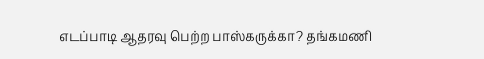எடப்பாடி ஆதரவு பெற்ற பாஸ்கருக்கா? தங்கமணி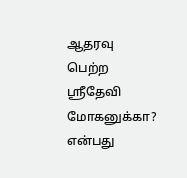ஆதரவு பெற்ற ஸ்ரீதேவி மோகனுக்கா? என்பது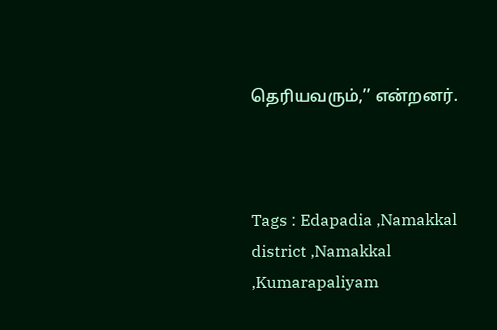தெரியவரும்,’’ என்றனர்.



Tags : Edapadia ,Namakkal district ,Namakkal ,Kumarapaliyam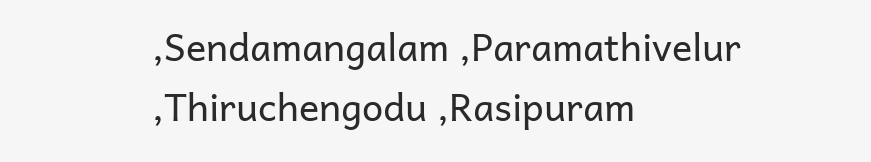,Sendamangalam ,Paramathivelur ,Thiruchengodu ,Rasipuram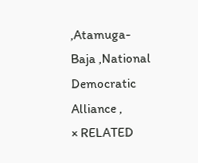,Atamuga-Baja ,National Democratic Alliance ,
× RELATED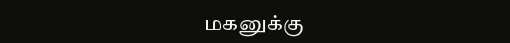மகனுக்கு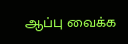ஆப்பு வைக்க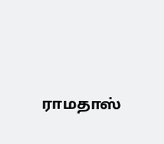ராமதாஸ்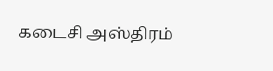கடைசி அஸ்திரம்